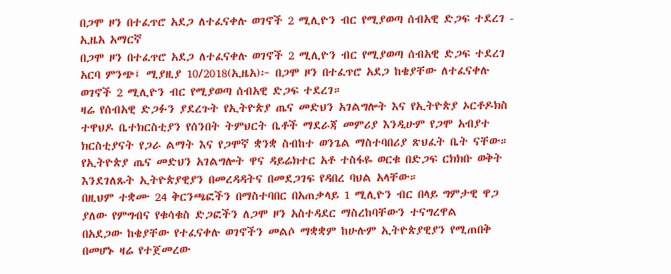በጋሞ ዞን በተፈጥሮ አደጋ ለተፈናቀሉ ወገኖች 2 ሚሊዮን ብር የሚያወጣ ሰብአዊ ድጋፍ ተደረገ - ኢዜአ አማርኛ
በጋሞ ዞን በተፈጥሮ አደጋ ለተፈናቀሉ ወገኖች 2 ሚሊዮን ብር የሚያወጣ ሰብአዊ ድጋፍ ተደረገ
አርባ ምንጭ፤ ሚያዚያ 10/2018(ኢዜአ)፦ በጋሞ ዞን በተፈጥሮ አደጋ ከቄያቸው ለተፈናቀሉ ወገኖች 2 ሚሊዮን ብር የሚያወጣ ሰብአዊ ድጋፍ ተደረገ።
ዛሬ የሰብአዊ ድጋፉን ያደረጉት የኢትዮጵያ ጤና መድህን አገልግሎት እና የኢትዮጵያ ኦርቶዶክስ ተዋህዶ ቤተክርስቲያን የሰንበት ትምህርት ቤቶች ማደራጃ መምሪያ እንዲሁም የጋሞ አብያተ ክርስቲያናት የጋራ ልማት እና የጋሞኛ ቋንቋ ስብከተ ወንጌል ማስተባበሪያ ጽህፈት ቤት ናቸው።
የኢትዮጵያ ጤና መድህን አገልግሎት ዋና ዳይሬክተር አቶ ተስፋዬ ወርቁ በድጋፍ ርክክቡ ወቅት እንደገለጹት ኢትዮጵያዊያን በመረዳዳትና በመደጋገፍ የዳበረ ባህል አላቸው።
በዚህም ተቋሙ 24 ቅርንጫፎችን በማስተባበር በአጠቃላይ 1 ሚሊዮን ብር በላይ ግምታዊ ዋጋ ያለው የምግብና የቁሳቁስ ድጋፎችን ለጋሞ ዞን አስተዳደር ማስረከባቸውን ተናግረዋል
በአደጋው ከቄያቸው የተፈናቀሉ ወገኖችን መልሶ ማቋቋም ከሁሉም ኢትዮጵያዊያን የሚጠበቅ በመሆኑ ዛሬ የተጀመረው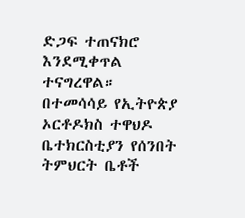ድጋፍ ተጠናክሮ እንደሚቀጥል ተናግረዋል።
በተመሳሳይ የኢትዮጵያ ኦርቶዶክስ ተዋህዶ ቤተክርስቲያን የሰንበት ትምህርት ቤቶች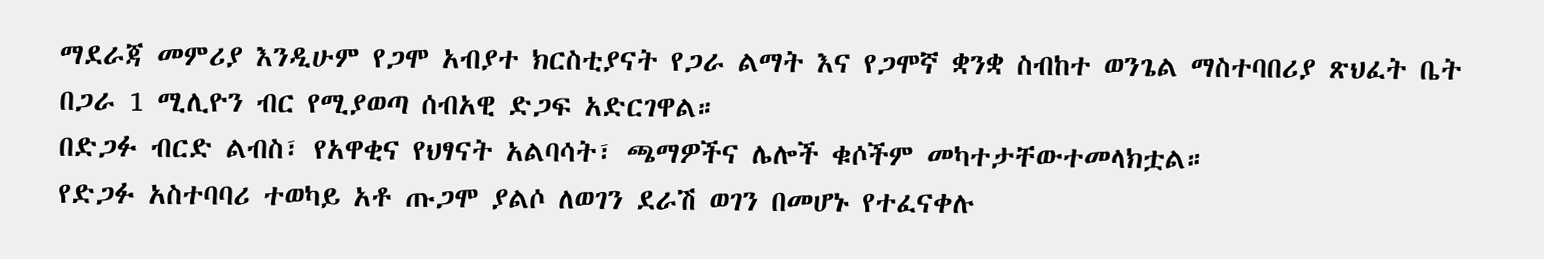ማደራጃ መምሪያ እንዲሁም የጋሞ አብያተ ክርስቲያናት የጋራ ልማት እና የጋሞኛ ቋንቋ ስብከተ ወንጌል ማስተባበሪያ ጽህፈት ቤት በጋራ 1 ሚሊዮን ብር የሚያወጣ ሰብአዊ ድጋፍ አድርገዋል።
በድጋፉ ብርድ ልብስ፣ የአዋቂና የህፃናት አልባሳት፣ ጫማዎችና ሌሎች ቁሶችም መካተታቸውተመላክቷል።
የድጋፉ አስተባባሪ ተወካይ አቶ ጡጋሞ ያልሶ ለወገን ደራሽ ወገን በመሆኑ የተፈናቀሉ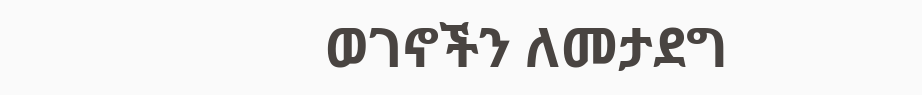ወገኖችን ለመታደግ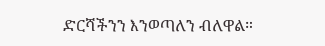ድርሻችንን እንወጣለን ብለዋል።